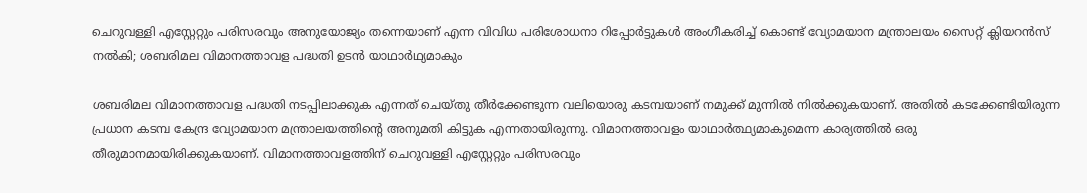ചെറുവള്ളി എസ്റ്റേറ്റും പരിസരവും അനുയോജ്യം തന്നെയാണ് എന്ന വിവിധ പരിശോധനാ റിപ്പോർട്ടുകൾ അംഗീകരിച്ച് കൊണ്ട് വ്യോമയാന മന്ത്രാലയം സൈറ്റ് ക്ലിയറൻസ് നൽകി; ശബരിമല വിമാനത്താവള പദ്ധതി ഉടൻ യാഥാർഥ്യമാകും

ശബരിമല വിമാനത്താവള പദ്ധതി നടപ്പിലാക്കുക എന്നത് ചെയ്തു തീർക്കേണ്ടുന്ന വലിയൊരു കടമ്പയാണ് നമുക്ക് മുന്നിൽ നിൽക്കുകയാണ്. അതിൽ കടക്കേണ്ടിയിരുന്ന പ്രധാന കടമ്പ കേന്ദ്ര വ്യോമയാന മന്ത്രാലയത്തിന്റെ അനുമതി കിട്ടുക എന്നതായിരുന്നു. വിമാനത്താവളം യാഥാർത്ഥ്യമാകുമെന്ന കാര്യത്തിൽ ഒരു തീരുമാനമായിരിക്കുകയാണ്. വിമാനത്താവളത്തിന് ചെറുവള്ളി എസ്റ്റേറ്റും പരിസരവും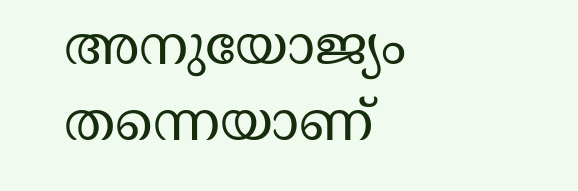അനുയോജ്യം തന്നെയാണ്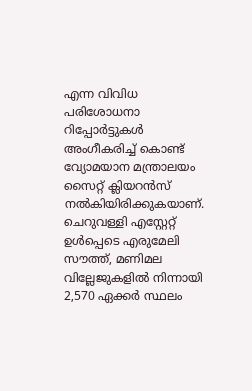എന്ന വിവിധ പരിശോധനാ റിപ്പോർട്ടുകൾ അംഗീകരിച്ച് കൊണ്ട് വ്യോമയാന മന്ത്രാലയം സൈറ്റ് ക്ലിയറൻസ് നൽകിയിരിക്കുകയാണ്.
ചെറുവള്ളി എസ്റ്റേറ്റ് ഉൾപ്പെടെ എരുമേലി സൗത്ത്, മണിമല വില്ലേജുകളിൽ നിന്നായി 2,570 ഏക്കർ സ്ഥലം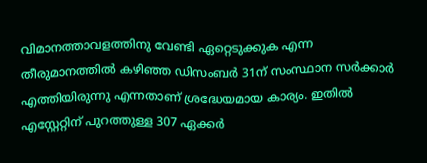വിമാനത്താവളത്തിനു വേണ്ടി ഏറ്റെടുക്കുക എന്ന തീരുമാനത്തിൽ കഴിഞ്ഞ ഡിസംബർ 31ന് സംസ്ഥാന സർക്കാർ എത്തിയിരുന്നു എന്നതാണ് ശ്രദ്ധേയമായ കാര്യം. ഇതിൽ എസ്റ്റേറ്റിന് പുറത്തുള്ള 307 ഏക്കർ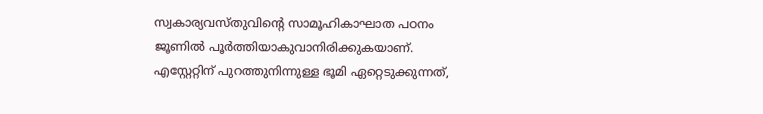സ്വകാര്യവസ്തുവിന്റെ സാമൂഹികാഘാത പഠനം ജൂണിൽ പൂർത്തിയാകുവാനിരിക്കുകയാണ്. എസ്റ്റേറ്റിന് പുറത്തുനിന്നുള്ള ഭൂമി ഏറ്റെടുക്കുന്നത്,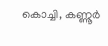കൊച്ചി, കണ്ണൂർ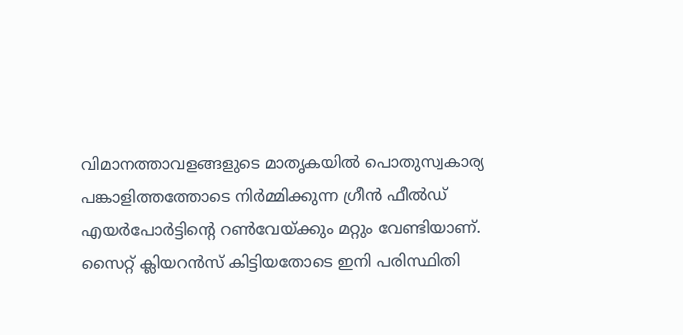വിമാനത്താവളങ്ങളുടെ മാതൃകയിൽ പൊതുസ്വകാര്യ പങ്കാളിത്തത്തോടെ നിർമ്മിക്കുന്ന ഗ്രീൻ ഫീൽഡ് എയർപോർട്ടിന്റെ റൺവേയ്ക്കും മറ്റും വേണ്ടിയാണ്.
സൈറ്റ് ക്ലിയറൻസ് കിട്ടിയതോടെ ഇനി പരിസ്ഥിതി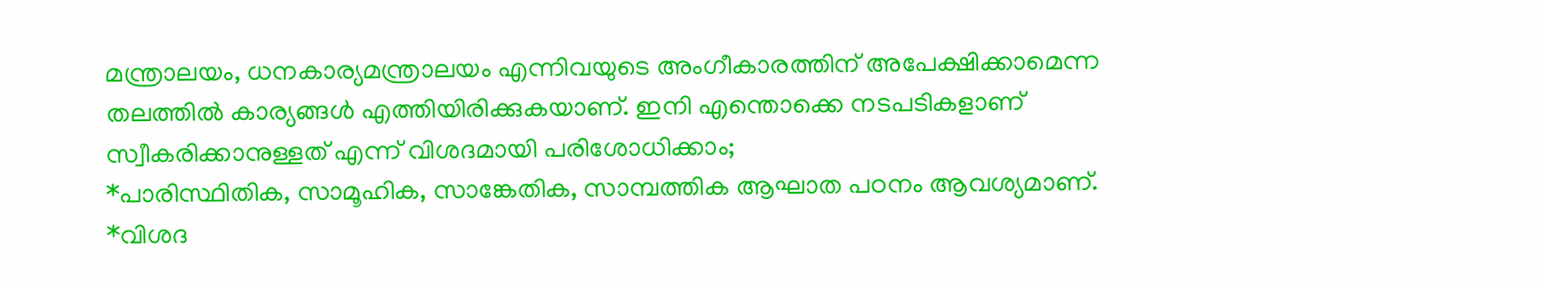മന്ത്രാലയം, ധനകാര്യമന്ത്രാലയം എന്നിവയുടെ അംഗീകാരത്തിന് അപേക്ഷിക്കാമെന്ന തലത്തിൽ കാര്യങ്ങൾ എത്തിയിരിക്കുകയാണ്. ഇനി എന്തൊക്കെ നടപടികളാണ് സ്വീകരിക്കാനുള്ളത് എന്ന് വിശദമായി പരിശോധിക്കാം;
*പാരിസ്ഥിതിക, സാമൂഹിക, സാങ്കേതിക, സാമ്പത്തിക ആഘാത പഠനം ആവശ്യമാണ്.
*വിശദ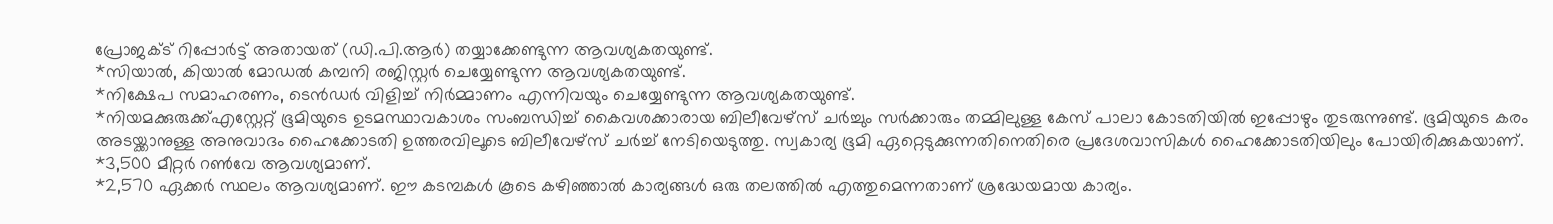പ്രോജക്ട് റിപ്പോർട്ട് അതായത് (ഡി.പി.ആർ) തയ്യാക്കേണ്ടുന്ന ആവശ്യകതയുണ്ട്.
*സിയാൽ, കിയാൽ മോഡൽ കമ്പനി രജിസ്റ്റർ ചെയ്യേണ്ടുന്ന ആവശ്യകതയുണ്ട്.
*നിക്ഷേപ സമാഹരണം, ടെൻഡർ വിളിച്ച് നിർമ്മാണം എന്നിവയും ചെയ്യേണ്ടുന്ന ആവശ്യകതയുണ്ട്.
*നിയമക്കുരുക്ക്എസ്റ്റേറ്റ് ഭൂമിയുടെ ഉടമസ്ഥാവകാശം സംബന്ധിച്ച് കൈവശക്കാരായ ബിലീവേഴ്സ് ചർച്ചും സർക്കാരും തമ്മിലുള്ള കേസ് പാലാ കോടതിയിൽ ഇപ്പോഴും തുടരുന്നുണ്ട്. ഭൂമിയുടെ കരം അടയ്ക്കാനുള്ള അനുവാദം ഹൈക്കോടതി ഉത്തരവിലൂടെ ബിലീവേഴ്സ് ചർച്ച് നേടിയെടുത്തു. സ്വകാര്യ ഭൂമി ഏറ്റെടുക്കുന്നതിനെതിരെ പ്രദേശവാസികൾ ഹൈക്കോടതിയിലും പോയിരിക്കുകയാണ്.
*3,500 മീറ്റർ റൺവേ ആവശ്യമാണ്.
*2,570 ഏക്കർ സ്ഥലം ആവശ്യമാണ്. ഈ കടമ്പകൾ കൂടെ കഴിഞ്ഞാൽ കാര്യങ്ങൾ ഒരു തലത്തിൽ എത്തുമെന്നതാണ് ശ്രദ്ധേയമായ കാര്യം.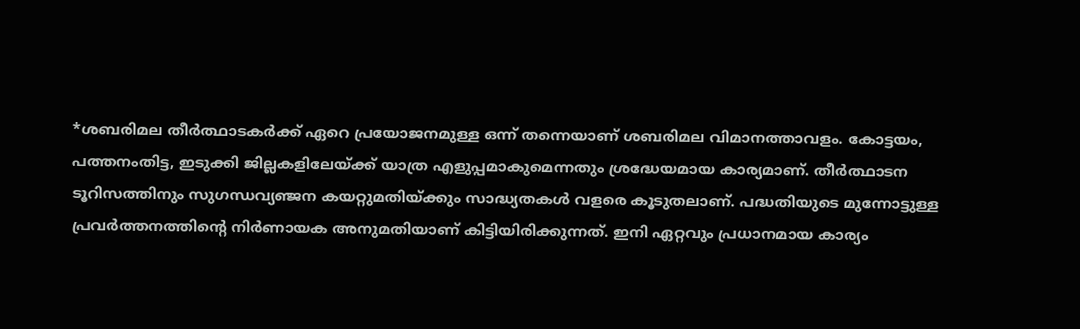*ശബരിമല തീർത്ഥാടകർക്ക് ഏറെ പ്രയോജനമുള്ള ഒന്ന് തന്നെയാണ് ശബരിമല വിമാനത്താവളം. കോട്ടയം, പത്തനംതിട്ട, ഇടുക്കി ജില്ലകളിലേയ്ക്ക് യാത്ര എളുപ്പമാകുമെന്നതും ശ്രദ്ധേയമായ കാര്യമാണ്. തീർത്ഥാടന ടൂറിസത്തിനും സുഗന്ധവ്യഞ്ജന കയറ്റുമതിയ്ക്കും സാദ്ധ്യതകൾ വളരെ കൂടുതലാണ്. പദ്ധതിയുടെ മുന്നോട്ടുള്ള പ്രവർത്തനത്തിന്റെ നിർണായക അനുമതിയാണ് കിട്ടിയിരിക്കുന്നത്. ഇനി ഏറ്റവും പ്രധാനമായ കാര്യം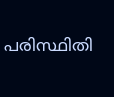പരിസ്ഥിതി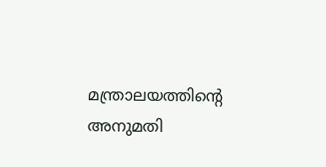മന്ത്രാലയത്തിന്റെ അനുമതി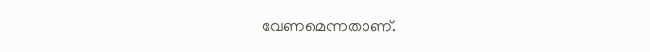വേണമെന്നതാണ്.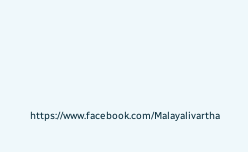https://www.facebook.com/Malayalivartha